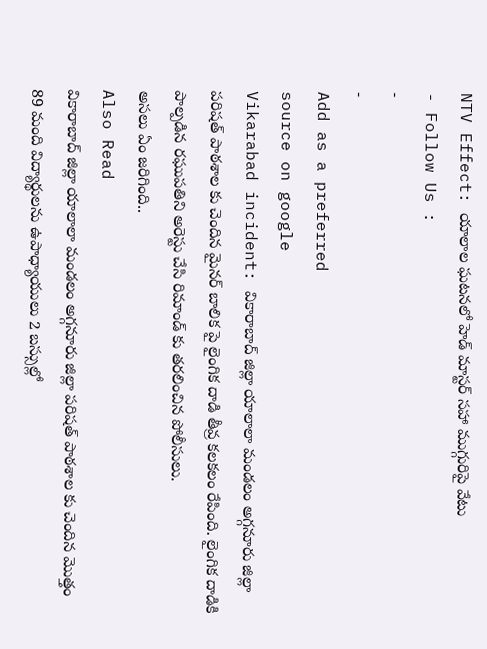NTV Effect: యాలాల ఘటనలో హెడ్ మాస్టర్ సహా ముగ్గురిపై వేటు
- Follow Us :
-
-
Add as a preferred
source on google
Vikarabad incident: వికారాబాద్ జిల్లా యాలాలా మండలం అగ్గనూరు జిల్లా పరిషత్ పాఠశాల కు చెందిన మైనర్ బాలిక పై లైంగిక దాడి తీవ్ర కలకలం రేపింది. లైంగిక దాడికి పాల్పడిన రఘుపతిని అరెస్టు చేసి రిమాండ్ కు తరలించిన పోలీసులు.
అసలు ఏం జరిగింది..
Also Read
వికారాబాద్ జిల్లా యాలాలా మండలం అగ్గనూరు జిల్లా పరిషత్ పాఠశాల కు చెందిన మొత్తం 89 మంది విద్యార్థులను ఉపాధ్యాయులు 2 బస్సుల్లో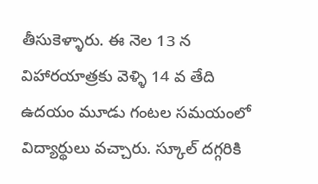తీసుకెళ్ళారు. ఈ నెల 13 న విహారయాత్రకు వెళ్ళి 14 వ తేది ఉదయం మూడు గంటల సమయంలో విద్యార్థులు వచ్చారు. స్కూల్ దగ్గరికి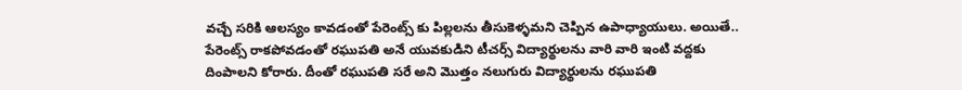వచ్చే సరికి ఆలస్యం కావడంతో పేరెంట్స్ కు పిల్లలను తీసుకెళ్ళమని చెప్పిన ఉపాధ్యాయులు. అయితే.. పేరెంట్స్ రాకపోవడంతో రఘుపతి అనే యువకుడిని టీచర్స్ విద్యార్థులను వారి వారి ఇంటి వద్దకు దింపాలని కోరారు. దీంతో రఘుపతి సరే అని మొత్తం నలుగురు విద్యార్థులను రఘుపతి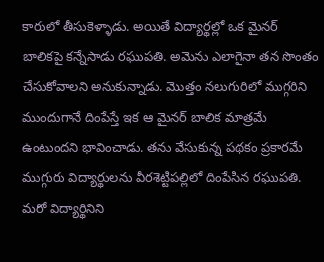కారులో తీసుకెళ్ళాడు. అయితే విద్యార్థల్లో ఒక మైనర్ బాలికపై కన్నేసాడు రఘుపతి. అమెను ఎలాగైనా తన సొంతం చేసుకోవాలని అనుకున్నాడు. మొత్తం నలుగురిలో ముగ్గరిని ముందుగానే దింపేస్తే ఇక ఆ మైనర్ బాలిక మాత్రమే ఉంటుందని భావించాడు. తను వేసుకున్న పథకం ప్రకారమే ముగ్గురు విద్యార్థులను వీరశెట్టిపల్లిలో దింపేసిన రఘుపతి.
మరో విద్యార్థినిని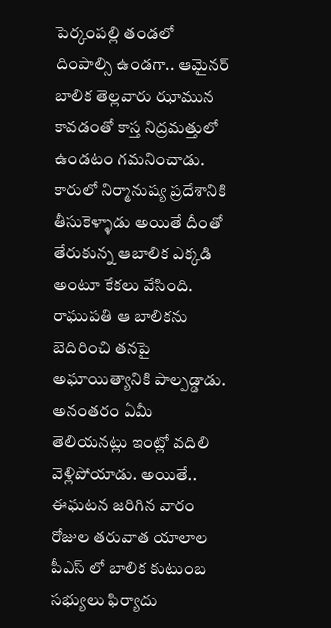పెర్కంపల్లి తండలో దింపాల్సి ఉండగా.. ఆమైనర్ బాలిక తెల్లవారు ఝామున కావడంతో కాస్త నిద్రమత్తులో ఉండటం గమనించాడు. కారులో నిర్మానుష్య ప్రదేశానికి తీసుకెళ్ళాడు అయితే దీంతో తేరుకున్న ఆబాలిక ఎక్కడి అంటూ కేకలు వేసింది. రాఘుపతి ఆ బాలికను బెదిరించి తనపై అఘాయిత్యానికి పాల్పడ్డాడు. అనంతరం ఏమీ తెలియనట్లు ఇంట్లో వదిలి వెళ్లిపోయాడు. అయితే.. ఈఘటన జరిగిన వారం రోజుల తరువాత యాలాల పీఎస్ లో బాలిక కుటుంబ సభ్యులు ఫిర్యాదు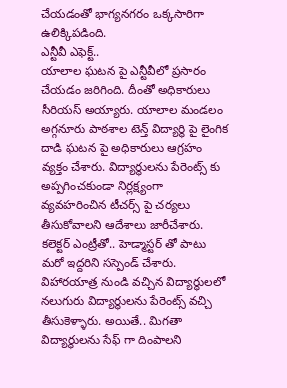చేయడంతో భాగ్యనగరం ఒక్కసారిగా ఉలిక్కిపడింది.
ఎన్టీవీ ఎఫెక్ట్..
యాలాల ఘటన పై ఎన్టీవీలో ప్రసారం చేయడం జరిగింది. దీంతో అధికారులు సీరియస్ అయ్యారు. యాలాల మండలం అగ్గనూరు పాఠశాల టెన్త్ విద్యార్థి పై లైంగిక దాడి ఘటన పై అధికారులు ఆగ్రహం వ్యక్తం చేశారు. విద్యార్థులను పేరెంట్స్ కు అప్పగించకుండా నిర్లక్ష్యంగా వ్యవహరించిన టీచర్స్ పై చర్యలు తీసుకోవాలని ఆదేశాలు జారీచేశారు. కలెక్టర్ ఎంట్రీతో.. హెడ్మాస్టర్ తో పాటు మరో ఇద్దరిని సస్పెండ్ చేశారు. విహారయాత్ర నుండి వచ్చిన విద్యార్థులలో నలుగురు విద్యార్థులను పేరెంట్స్ వచ్చి తీసుకెళ్ళారు. అయితే.. మిగతా విద్యార్థులను సేఫ్ గా దింపాలని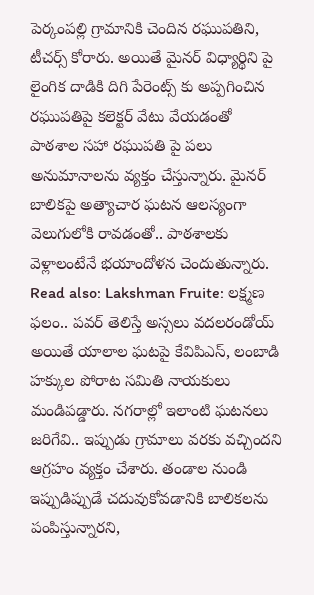పెర్కంపల్లి గ్రామానికి చెందిన రఘుపతిని, టీచర్స్ కోరారు. అయితే మైనర్ విధ్యార్థిని పై లైంగిక దాడికి దిగి పేరెంట్స్ కు అప్పగించిన రఘుపతిపై కలెక్టర్ వేటు వేయడంతో పాఠశాల సహా రఘుపతి పై పలు అనుమానాలను వ్యక్తం చేస్తున్నారు. మైనర్ బాలికపై అత్యాచార ఘటన ఆలస్యంగా వెలుగులోకి రావడంతో.. పాఠశాలకు వెళ్లాలంటేనే భయాందోళన చెందుతున్నారు.
Read also: Lakshman Fruite: లక్ష్మణ ఫలం.. పవర్ తెలిస్తే అస్సలు వదలరండోయ్
అయితే యాలాల ఘటపై కేవిపిఎస్, లంబాడి హక్కుల పోరాట సమితి నాయకులు మండిపడ్డారు. నగరాల్లో ఇలాంటి ఘటనలు జరిగేవి.. ఇప్పుడు గ్రామాలు వరకు వచ్చిందని ఆగ్రహం వ్యక్తం చేశారు. తండాల నుండి ఇప్పుడిప్పుడే చదువుకోవడానికి బాలికలను పంపిస్తున్నారని,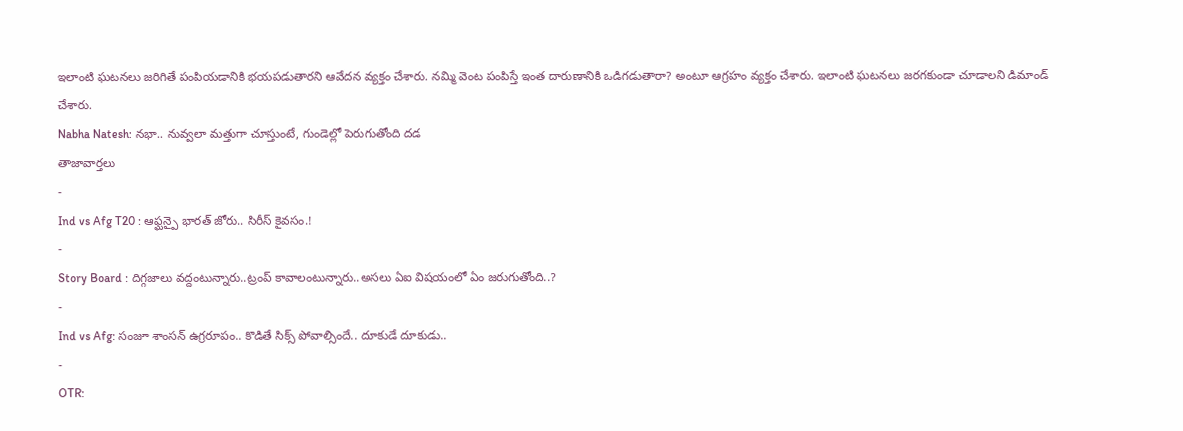ఇలాంటి ఘటనలు జరిగితే పంపియడానికి భయపడుతారని ఆవేదన వ్యక్తం చేశారు. నమ్మి వెంట పంపిస్తే ఇంత దారుణానికి ఒడిగడుతారా? అంటూ ఆగ్రహం వ్యక్తం చేశారు. ఇలాంటి ఘటనలు జరగకుండా చూడాలని డిమాండ్ చేశారు.
Nabha Natesh: నభా.. నువ్వలా మత్తుగా చూస్తుంటే, గుండెల్లో పెరుగుతోంది దడ
తాజావార్తలు
-
Ind vs Afg T20 : ఆఫ్ఘన్పై భారత్ జోరు.. సిరీస్ కైవసం.!
-
Story Board : దిగ్గజాలు వద్దంటున్నారు..ట్రంప్ కావాలంటున్నారు..అసలు ఏఐ విషయంలో ఏం జరుగుతోంది..?
-
Ind vs Afg: సంజూ శాంసన్ ఉగ్రరూపం.. కొడితే సిక్స్ పోవాల్సిందే.. దూకుడే దూకుడు..
-
OTR: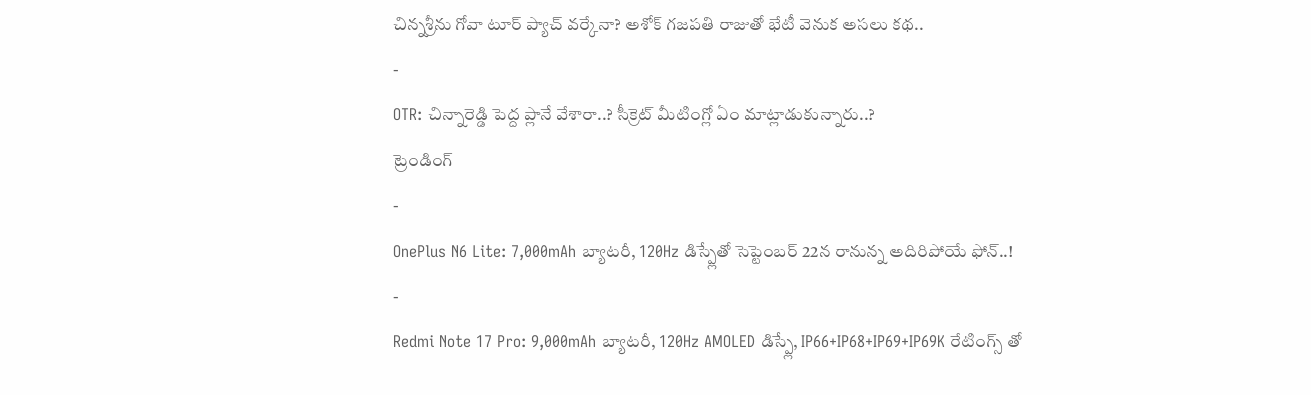చిన్నశ్రీను గోవా టూర్ ప్యాచ్ వర్కేనా? అశోక్ గజపతి రాజుతో భేటీ వెనుక అసలు కథ..
-
OTR: చిన్నారెడ్డి పెద్ద ప్లానే వేశారా..? సీక్రెట్ మీటింగ్లో ఏం మాట్లాడుకున్నారు..?
ట్రెండింగ్
-
OnePlus N6 Lite: 7,000mAh బ్యాటరీ, 120Hz డిస్ప్లేతో సెప్టెంబర్ 22న రానున్న అదిరిపోయే ఫోన్..!
-
Redmi Note 17 Pro: 9,000mAh బ్యాటరీ, 120Hz AMOLED డిస్ప్లే, IP66+IP68+IP69+IP69K రేటింగ్స్ తో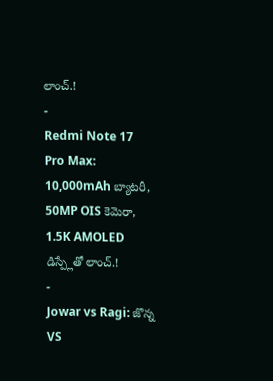లాంచ్.!
-
Redmi Note 17 Pro Max: 10,000mAh బ్యాటరీ, 50MP OIS కెమెరా, 1.5K AMOLED డిస్ప్లేతో లాంచ్.!
-
Jowar vs Ragi: జొన్న VS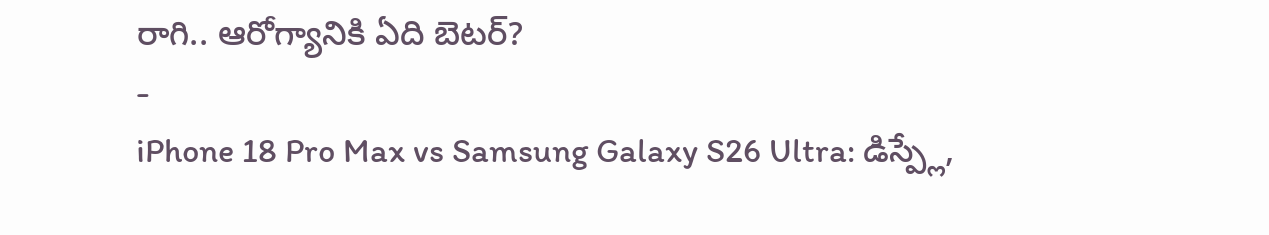రాగి.. ఆరోగ్యానికి ఏది బెటర్?
-
iPhone 18 Pro Max vs Samsung Galaxy S26 Ultra: డిస్ప్లే,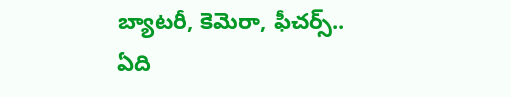బ్యాటరీ, కెమెరా, ఫీచర్స్.. ఏది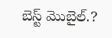బెస్ట్ మొబైల్.?